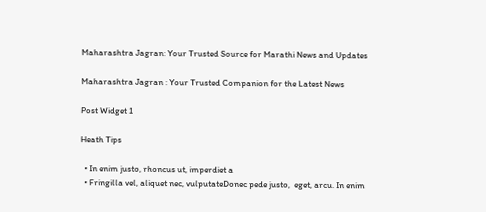Maharashtra Jagran: Your Trusted Source for Marathi News and Updates

Maharashtra Jagran : Your Trusted Companion for the Latest News

Post Widget 1

Heath Tips

  • In enim justo, rhoncus ut, imperdiet a
  • Fringilla vel, aliquet nec, vulputateDonec pede justo,  eget, arcu. In enim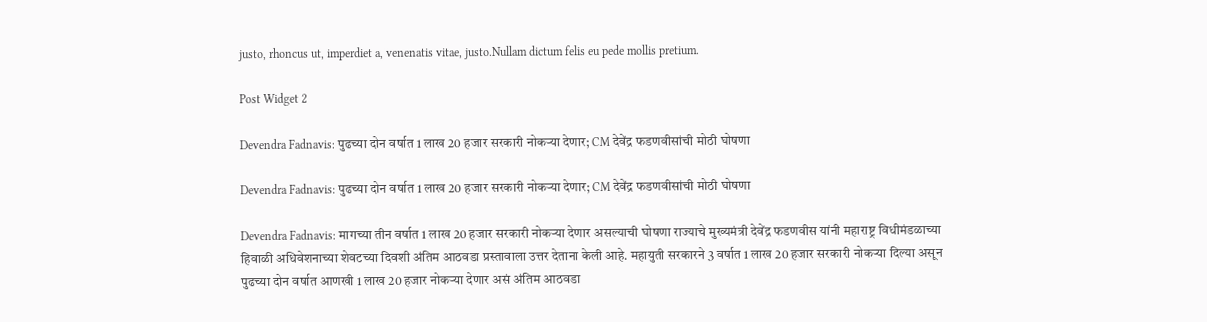justo, rhoncus ut, imperdiet a, venenatis vitae, justo.Nullam dictum felis eu pede mollis pretium.

Post Widget 2

Devendra Fadnavis: पुढच्या दोन वर्षात 1 लाख 20 हजार सरकारी नोकऱ्या देणार; CM देवेंद्र फडणवीसांची मोठी घोषणा

Devendra Fadnavis: पुढच्या दोन वर्षात 1 लाख 20 हजार सरकारी नोकऱ्या देणार; CM देवेंद्र फडणवीसांची मोठी घोषणा

Devendra Fadnavis: मागच्या तीन वर्षात 1 लाख 20 हजार सरकारी नोकऱ्या देणार असल्याची घोषणा राज्याचे मुख्यमंत्री देवेंद्र फडणवीस यांनी महाराष्ट्र विधीमंडळाच्या हिवाळी अधिवेशनाच्या शेवटच्या दिवशी अंतिम आठवडा प्रस्तावाला उत्तर देताना केली आहे. महायुती सरकारने 3 वर्षात 1 लाख 20 हजार सरकारी नोकऱ्या दिल्या असून पुढच्या दोन वर्षात आणखी 1 लाख 20 हजार नोकऱ्या देणार असं अंतिम आठवडा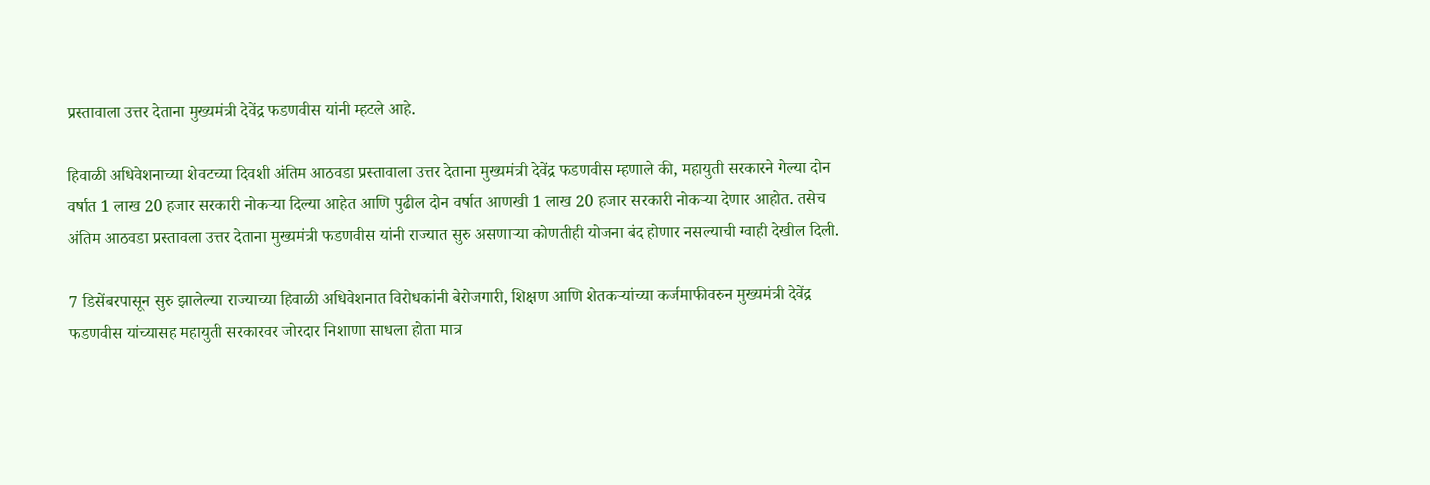प्रस्तावाला उत्तर देताना मुख्यमंत्री देवेंद्र फडणवीस यांनी म्हटले आहे.

हिवाळी अधिवेशनाच्या शेवटच्या दिवशी अंतिम आठवडा प्रस्तावाला उत्तर देताना मुख्यमंत्री देवेंद्र फडणवीस म्हणाले की, महायुती सरकारने गेल्या दोन वर्षात 1 लाख 20 हजार सरकारी नोकऱ्या दिल्या आहेत आणि पुढील दोन वर्षात आणखी 1 लाख 20 हजार सरकारी नोकऱ्या देणार आहोत. तसेच अंतिम आठवडा प्रस्तावला उत्तर देताना मुख्यमंत्री फडणवीस यांनी राज्यात सुरु असणाऱ्या कोणतीही योजना बंद होणार नसल्याची ग्वाही देखील दिली.

7 डिसेंबरपासून सुरु झालेल्या राज्याच्या हिवाळी अधिवेशनात विरोधकांनी बेरोजगारी, शिक्षण आणि शेतकऱ्यांच्या कर्जमाफीवरुन मुख्यमंत्री देवेंद्र फडणवीस यांच्यासह महायुती सरकारवर जोरदार निशाणा साधला होता मात्र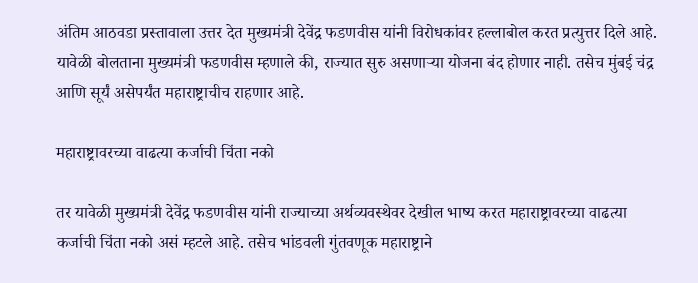अंतिम आठवडा प्रस्तावाला उत्तर देत मुख्यमंत्री देवेंद्र फडणवीस यांनी विरोधकांवर हल्लाबोल करत प्रत्युत्तर दिले आहे. यावेळी बोलताना मुख्यमंत्री फडणवीस म्हणाले की, राज्यात सुरु असणाऱ्या योजना बंद होणार नाही. तसेच मुंबई चंद्र आणि सूर्यं असेपर्यंत महाराष्ट्राचीच राहणार आहे.

महाराष्ट्रावरच्या वाढत्या कर्जाची चिंता नको

तर यावेळी मुख्यमंत्री देवेंद्र फडणवीस यांनी राज्याच्या अर्थव्यवस्थेवर देखील भाष्य करत महाराष्ट्रावरच्या वाढत्या कर्जाची चिंता नको असं म्हटले आहे. तसेच भांडवली गुंतवणूक महाराष्ट्राने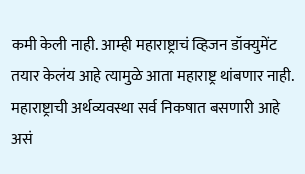कमी केली नाही. आम्ही महाराष्ट्राचं व्हिजन डॉक्युमेंट तयार केलंय आहे त्यामुळे आता महाराष्ट्र थांबणार नाही. महाराष्ट्राची अर्थव्यवस्था सर्व निकषात बसणारी आहे असं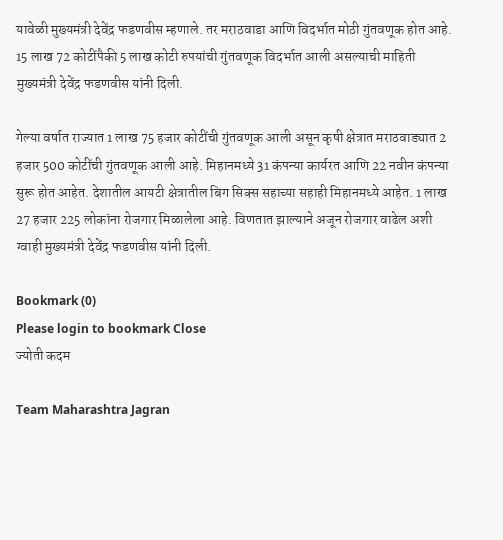यावेळी मुख्यमंत्री देवेंद्र फडणवीस म्हणाले. तर मराठवाडा आणि विदर्भात मोठी गुंतवणूक होत आहे. 15 लाख 72 कोटींपैकी 5 लाख कोटी रुपयांची गुंतवणूक विदर्भात आली असल्याची माहिती मुख्यमंत्री देवेंद्र फडणवीस यांनी दिली.

गेल्या वर्षात राज्यात 1 लाख 75 हजार कोटींची गुंतवणूक आली असून कृषी क्षेत्रात मराठवाड्यात 2 हजार 500 कोटींची गुंतवणूक आली आहे. मिहानमध्ये 31 कंपन्या कार्यरत आणि 22 नवीन कंपन्या सुरू होत आहेत. देशातील आयटी क्षेत्रातील बिग सिक्स सहाच्या सहाही मिहानमध्ये आहेत. 1 लाख 27 हजार 225 लोकांना रोजगार मिळालेला आहे. विणतात झाल्याने अजून रोजगार वाढेल अशी ग्वाही मुख्यमंत्री देवेंद्र फडणवीस यांनी दिली.

Bookmark (0)
Please login to bookmark Close
ज्योती कदम

Team Maharashtra Jagran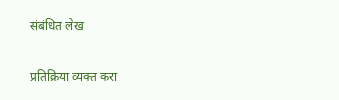संबंधित लेख

प्रतिक्रिया व्यक्त करा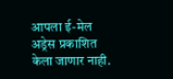आपला ई-मेल अड्रेस प्रकाशित केला जाणार नाही.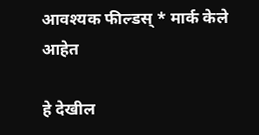आवश्यक फील्डस् * मार्क केले आहेत

हे देखील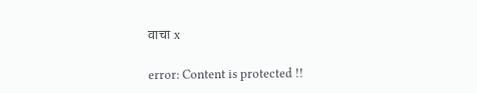वाचा x

error: Content is protected !!